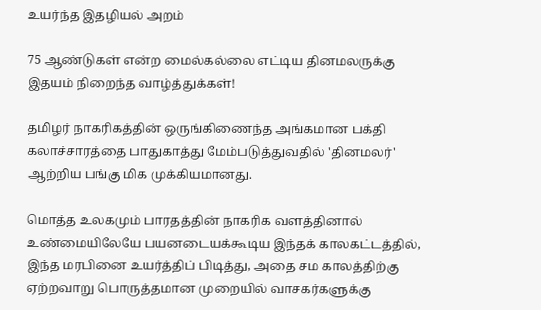உயர்ந்த இதழியல் அறம்

75 ஆண்டுகள் என்ற மைல்கல்லை எட்டிய தினமலருக்கு இதயம் நிறைந்த வாழ்த்துக்கள்!

தமிழர் நாகரிகத்தின் ஒருங்கிணைந்த அங்கமான பக்தி கலாச்சாரத்தை பாதுகாத்து மேம்படுத்துவதில் 'தினமலர்' ஆற்றிய பங்கு மிக முக்கியமானது.

மொத்த உலகமும் பாரதத்தின் நாகரிக வளத்தினால் உண்மையிலேயே பயனடையக்கூடிய இந்தக் காலகட்டத்தில், இந்த மரபினை உயர்த்திப் பிடித்து, அதை சம காலத்திற்கு ஏற்றவாறு பொருத்தமான முறையில் வாசகர்களுக்கு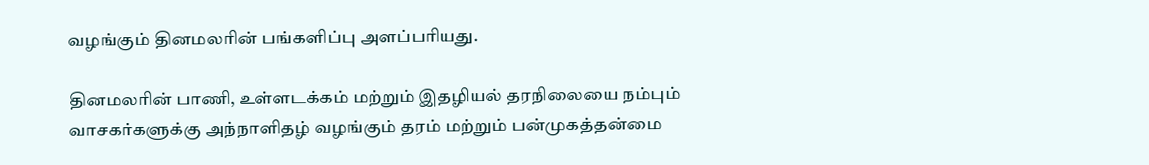வழங்கும் தினமலரின் பங்களிப்பு அளப்பரியது.

தினமலரின் பாணி, உள்ளடக்கம் மற்றும் இதழியல் தரநிலையை நம்பும் வாசகர்களுக்கு அந்நாளிதழ் வழங்கும் தரம் மற்றும் பன்முகத்தன்மை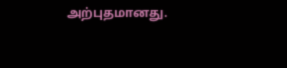அற்புதமானது.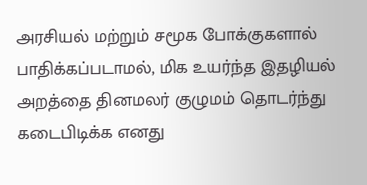அரசியல் மற்றும் சமூக போக்குகளால் பாதிக்கப்படாமல், மிக உயர்ந்த இதழியல் அறத்தை தினமலர் குழுமம் தொடர்ந்து கடைபிடிக்க எனது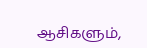ஆசிகளும்,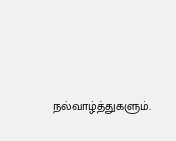நல்வாழ்த்துகளும்.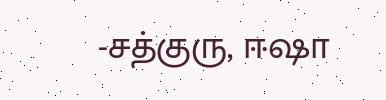-சத்குரு, ஈஷா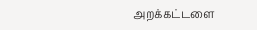அறக்கட்டளை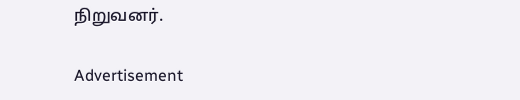நிறுவனர்.

Advertisement